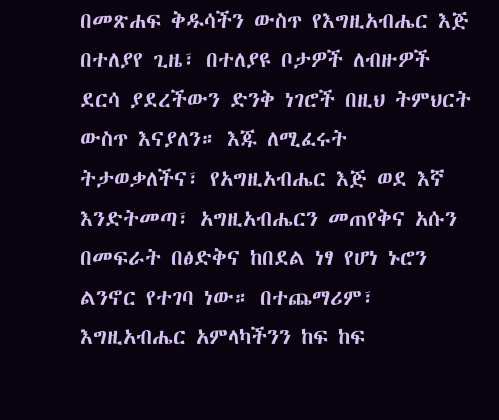በመጽሐፍ ቅዱሳችን ውስጥ የእግዚአብሔር እጅ በተለያየ ጊዜ፣ በተለያዩ ቦታዎች ለብዙዎች ደርሳ ያደረችውን ድንቅ ነገሮች በዚህ ትምህርት ውስጥ እናያለን። እጁ ለሚፈሩት ትታወቃለችና፣ የአግዚአብሔር እጅ ወደ እኛ እንድትመጣ፣ አግዚአብሔርን መጠየቅና አሱን በመፍራት በፅድቅና ከበደል ነፃ የሆነ ኑሮን ልንኖር የተገባ ነው። በተጨማሪም፣ እግዚአብሔር አምላካችንን ከፍ ከፍ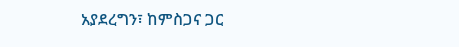አያደረግን፣ ከምስጋና ጋር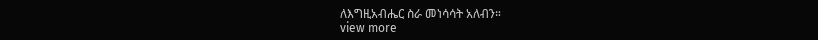ለእግዚአብሔር ስራ መነሳሳት አለብን።
view more